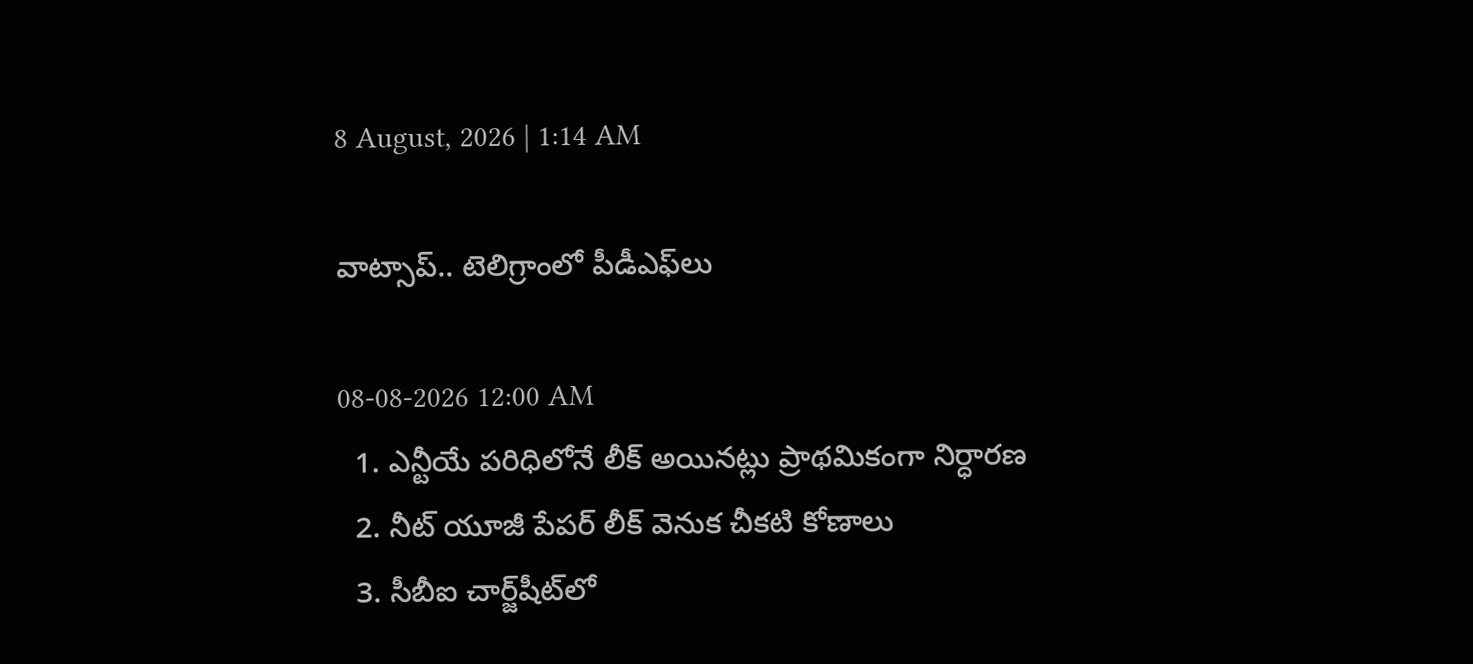8 August, 2026 | 1:14 AM

వాట్సాప్.. టెలిగ్రాంలో పీడీఎఫ్‌లు

08-08-2026 12:00 AM
  1. ఎన్టీయే పరిధిలోనే లీక్ అయినట్లు ప్రాథమికంగా నిర్ధారణ
  2. నీట్ యూజీ పేపర్ లీక్ వెనుక చీకటి కోణాలు
  3. సీబీఐ చార్జ్‌షీట్‌లో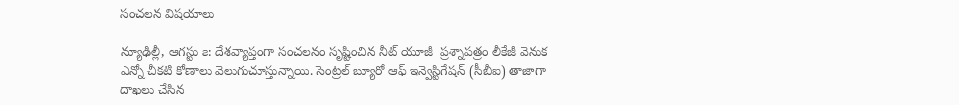సంచలన విషయాలు

న్యూఢిల్లీ, ఆగస్టు ౭: దేశవ్యాప్తంగా సంచలనం సృష్టించిన నీట్ యూజీ  ప్రశ్నాపత్రం లీకేజీ వెనుక ఎన్నో చీకటి కోణాలు వెలుగుచూస్తున్నాయి. సెంట్రల్ బ్యూరో ఆఫ్ ఇన్వెస్టిగేషన్ (సీబీఐ) తాజాగా దాఖలు చేసిన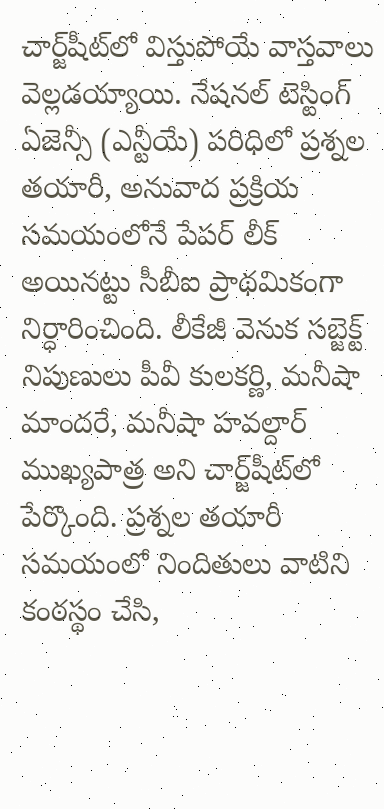చార్జ్‌షీట్‌లో విస్తుపోయే వాస్తవాలు వెల్లడయ్యాయి. నేషనల్ టెస్టింగ్ ఏజెన్సీ (ఎన్టీయే) పరిధిలో ప్రశ్నల తయారీ, అనువాద ప్రక్రియ సమయంలోనే పేపర్ లీక్ అయినట్టు సీబీఐ ప్రాథమికంగా నిర్ధారించింది. లీకేజీ వెనుక సబ్జెక్ట్ నిపుణులు పీవీ కులకర్ణి, మనీషా మాందరే, మనీషా హవల్దార్ ముఖ్యపాత్ర అని చార్జ్‌షీట్‌లో పేర్కొంది. ప్రశ్నల తయారీ సమయంలో నిందితులు వాటిని కంఠస్థం చేసి,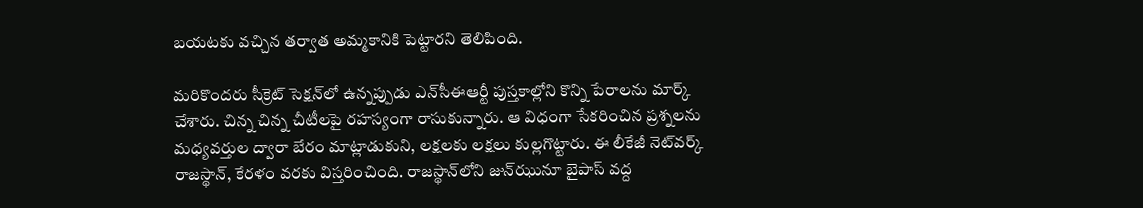బయటకు వచ్చిన తర్వాత అమ్మకానికి పెట్టారని తెలిపింది.

మరికొందరు సీక్రెట్ సెక్షన్‌లో ఉన్నప్పుడు ఎన్‌సీఈఆర్టీ పుస్తకాల్లోని కొన్ని పేరాలను మార్క్ చేశారు. చిన్న చిన్న చీటీలపై రహస్యంగా రాసుకున్నారు. ఆ విధంగా సేకరించిన ప్రశ్నలను మధ్యవర్తుల ద్వారా బేరం మాట్లాడుకుని, లక్షలకు లక్షలు కుల్లగొట్టారు. ఈ లీకేజీ నెట్‌వర్క్ రాజస్థాన్, కేరళం వరకు విస్తరించింది. రాజస్థాన్‌లోని జున్‌ఝునూ బైపాస్ వద్ద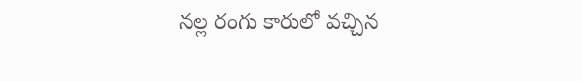నల్ల రంగు కారులో వచ్చిన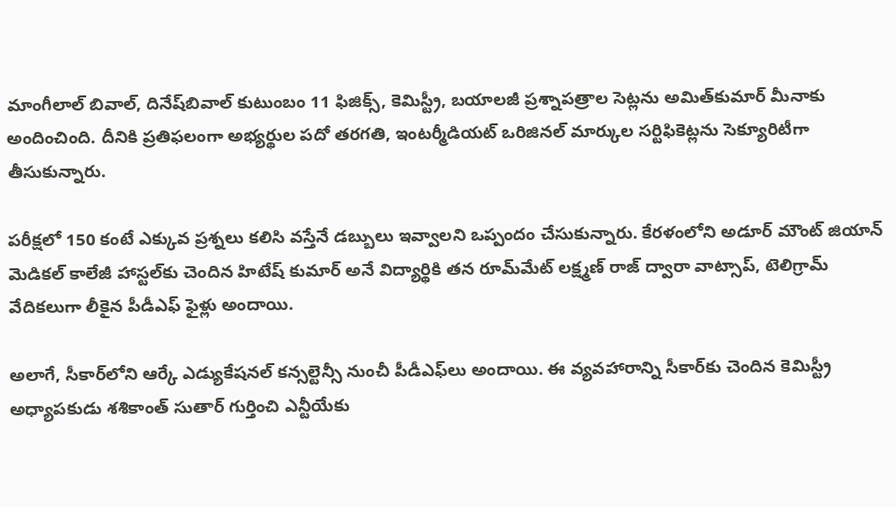మాంగీలాల్ బివాల్, దినేష్‌బివాల్ కుటుంబం 11 ఫిజిక్స్, కెమిస్ట్రీ, బయాలజీ ప్రశ్నాపత్రాల సెట్లను అమిత్‌కుమార్ మీనాకు అందించింది. దీనికి ప్రతిఫలంగా అభ్యర్థుల పదో తరగతి, ఇంటర్మీడియట్ ఒరిజినల్ మార్కుల సర్టిఫికెట్లను సెక్యూరిటీగా తీసుకున్నారు.

పరీక్షలో 150 కంటే ఎక్కువ ప్రశ్నలు కలిసి వస్తేనే డబ్బులు ఇవ్వాలని ఒప్పందం చేసుకున్నారు. కేరళంలోని అడూర్ మౌంట్ జియాన్ మెడికల్ కాలేజీ హాస్టల్‌కు చెందిన హిటేష్ కుమార్ అనే విద్యార్థికి తన రూమ్‌మేట్ లక్ష్మణ్ రాజ్ ద్వారా వాట్సాప్, టెలిగ్రామ్ వేదికలుగా లీకైన పీడీఎఫ్ ఫైళ్లు అందాయి.

అలాగే, సీకార్‌లోని ఆర్కే ఎడ్యుకేషనల్ కన్సల్టెన్సీ నుంచీ పీడీఎఫ్‌లు అందాయి. ఈ వ్యవహారాన్ని సీకార్‌కు చెందిన కెమిస్ట్రీ అధ్యాపకుడు శశికాంత్ సుతార్ గుర్తించి ఎన్టీయేకు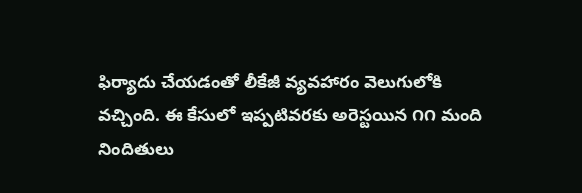ఫిర్యాదు చేయడంతో లీకేజీ వ్యవహారం వెలుగులోకి వచ్చింది. ఈ కేసులో ఇప్పటివరకు అరెస్టయిన ౧౧ మంది నిందితులు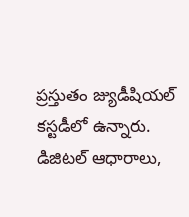ప్రస్తుతం జ్యుడీషియల్ కస్టడీలో ఉన్నారు. డిజిటల్ ఆధారాలు,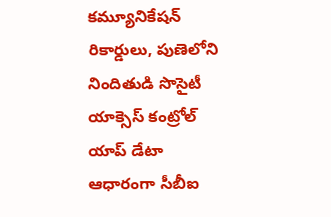కమ్యూనికేషన్ రికార్డులు, పుణెలోని నిందితుడి సొసైటీ యాక్సెస్ కంట్రోల్ యాప్ డేటా ఆధారంగా సీబీఐ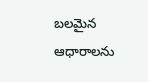బలమైన ఆధారాలను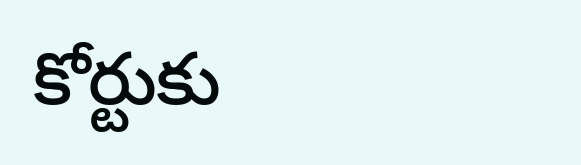కోర్టుకు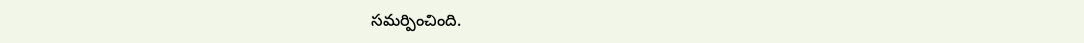సమర్పించింది.